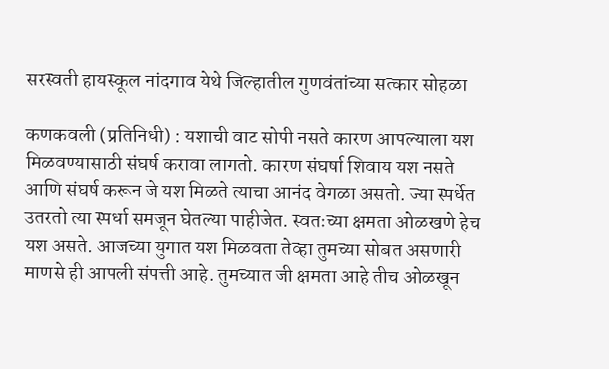सरस्वती हायस्कूल नांदगाव येथे जिल्हातील गुणवंतांच्या सत्कार सोहळा

कणकवली (प्रतिनिधी) : यशाची वाट सोपी नसते कारण आपल्याला यश मिळवण्यासाठी संघर्ष करावा लागतो. कारण संघर्षा शिवाय यश नसते आणि संघर्ष करून जे यश मिळते त्याचा आनंद वेगळा असतो. ज्या स्पर्धेत उतरतो त्या स्पर्धा समजून घेतल्या पाहीजेत. स्वतःच्या क्षमता ओळखणे हेच यश असते. आजच्या युगात यश मिळवता तेव्हा तुमच्या सोबत असणारी माणसे ही आपली संपत्ती आहे. तुमच्यात जी क्षमता आहे तीच ओळखून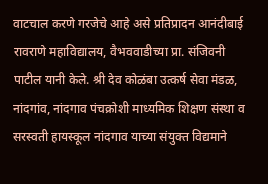वाटचाल करणे गरजेचे आहे असे प्रतिप्रादन आनंदीबाई रावराणे महाविद्यालय, वैभववाडीच्या प्रा. संजिवनी पाटील यानी केले. श्री देव कोळंबा उत्कर्ष सेवा मंडळ, नांदगांव, नांदगाव पंचक्रोशी माध्यमिक शिक्षण संस्था व सरस्वती हायस्कूल नांदगाव याच्या संयुक्त विद्यमाने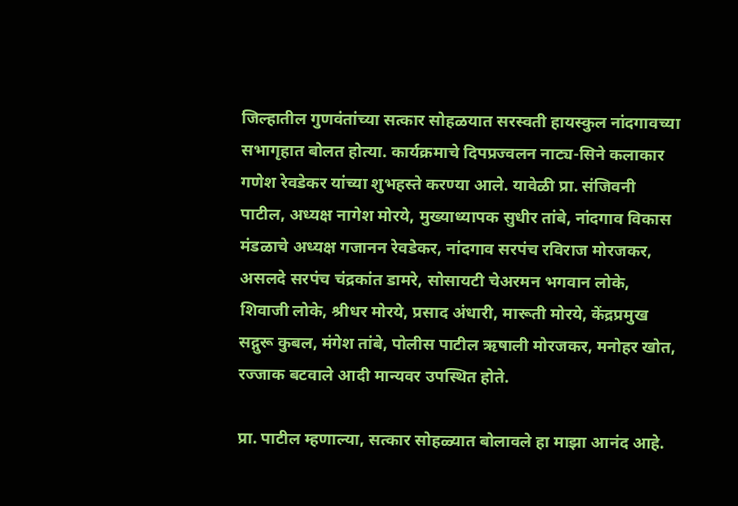जिल्हातील गुणवंतांच्या सत्कार सोहळयात सरस्वती हायस्कुल नांदगावच्या सभागृहात बोलत होत्या. कार्यक्रमाचे दिपप्रज्वलन नाट्य-सिने कलाकार गणेश रेवडेकर यांच्या शुभहस्ते करण्या आले. यावेळी प्रा. संजिवनी पाटील, अध्यक्ष नागेश मोरये, मुख्याध्यापक सुधीर तांबे, नांदगाव विकास मंडळाचे अध्यक्ष गजानन रेवडेकर, नांदगाव सरपंच रविराज मोरजकर, असलदे सरपंच चंद्रकांत डामरे, सोसायटी चेअरमन भगवान लोके, शिवाजी लोके, श्रीधर मोरये, प्रसाद अंधारी, मारूती मोरये, केंद्रप्रमुख सद्गुरू कुबल, मंगेश तांबे, पोलीस पाटील ऋषाली मोरजकर, मनोहर खोत, रज्जाक बटवाले आदी मान्यवर उपस्थित होते.

प्रा. पाटील म्हणाल्या, सत्कार सोहळ्यात बोलावले हा माझा आनंद आहे.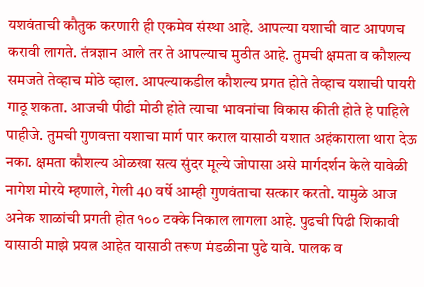यशवंताची कौतुक करणारी ही एकमेव संस्था आहे. आपल्या यशाची वाट आपणच करावी लागते. तंत्रज्ञान आले तर ते आपल्याच मुठीत आहे. तुमची क्षमता व कौशल्य समजते तेव्हाच मोठे व्हाल. आपल्याकडील कौशल्य प्रगत होते तेव्हाच यशाची पायरी गाठू शकता. आजची पीढी मोठी होते त्याचा भावनांचा विकास कीती होते हे पाहिले पाहीजे. तुमची गुणवत्ता यशाचा मार्ग पार कराल यासाठी यशात अहंकाराला थारा देऊ नका. क्षमता कौशल्य ओळखा सत्य सुंदर मूल्ये जोपासा असे मार्गदर्शन केले यावेळी नागेश मोरये म्हणाले, गेली 40 वर्षे आम्ही गुणवंताचा सत्कार करतो. यामुळे आज अनेक शाळांची प्रगती होत १०० टक्के निकाल लागला आहे. पुढची पिढी शिकावी यासाठी माझे प्रयत्न आहेत यासाठी तरूण मंडळीना पुढे यावे. पालक व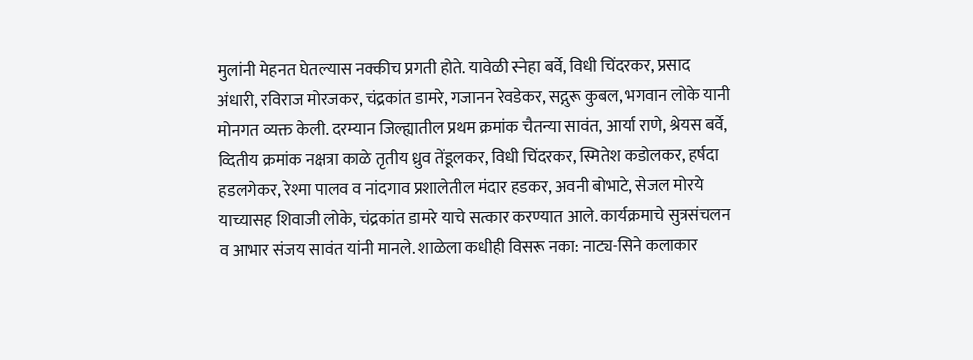मुलांनी मेहनत घेतल्यास नक्कीच प्रगती होते. यावेळी स्नेहा बर्वे, विधी चिंदरकर, प्रसाद अंधारी, रविराज मोरजकर, चंद्रकांत डामरे, गजानन रेवडेकर, सद्गुरू कुबल, भगवान लोके यानी मोनगत व्यक्त केली. दरम्यान जिल्ह्यातील प्रथम क्रमांक चैतन्या सावंत, आर्या राणे, श्रेयस बर्वे, व्दितीय क्रमांक नक्षत्रा काळे तृतीय ध्रुव तेंडूलकर, विधी चिंदरकर, स्मितेश कडोलकर, हर्षदा हडलगेकर, रेश्मा पालव व नांदगाव प्रशालेतील मंदार हडकर, अवनी बोभाटे, सेजल मोरये याच्यासह शिवाजी लोके, चंद्रकांत डामरे याचे सत्कार करण्यात आले. कार्यक्रमाचे सुत्रसंचलन व आभार संजय सावंत यांनी मानले. शाळेला कधीही विसरू नका: नाट्य-सिने कलाकार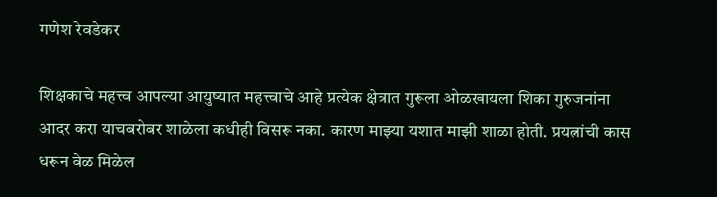गणेश रेवडेकर

शिक्षकाचे महत्त्व आपल्या आयुष्यात महत्त्वाचे आहे प्रत्येक क्षेत्रात गुरूला ओळखायला शिका गुरुजनांना आदर करा याचबरोबर शाळेला कधीही विसरू नका. कारण माझ्या यशात माझी शाळा होती. प्रयत्नांची कास धरून वेळ मिळेल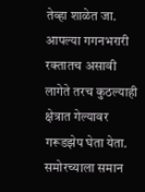तेव्हा शाळेत जा. आपल्या गगनभरारी रक्तातच असावी लागेते तरच कुठल्याही क्षेत्रात गेल्यावर गरूडझेप घेता येता. समोरच्याला समान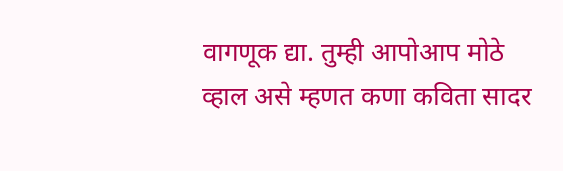वागणूक द्या. तुम्ही आपोआप मोठे व्हाल असे म्हणत कणा कविता सादर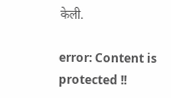केली.

error: Content is protected !!